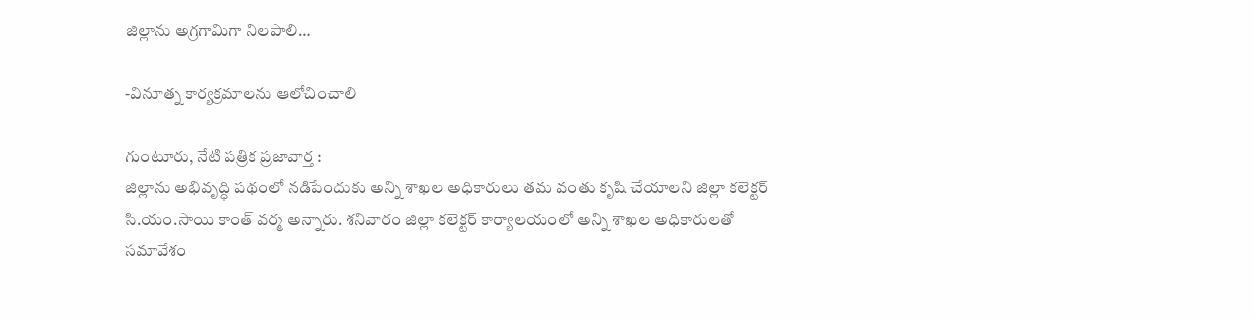జిల్లాను అగ్రగామిగా నిలపాలి…

-వినూత్న కార్యక్రమాలను ఆలోచించాలి

గుంటూరు, నేటి పత్రిక ప్రజావార్త :
జిల్లాను అభివృద్ధి పథంలో నడిపేందుకు అన్ని శాఖల అధికారులు తమ వంతు కృషి చేయాలని జిల్లా కలెక్టర్ సి.యం.సాయి కాంత్ వర్మ అన్నారు. శనివారం జిల్లా కలెక్టర్ కార్యాలయంలో అన్ని శాఖల అధికారులతో సమావేశం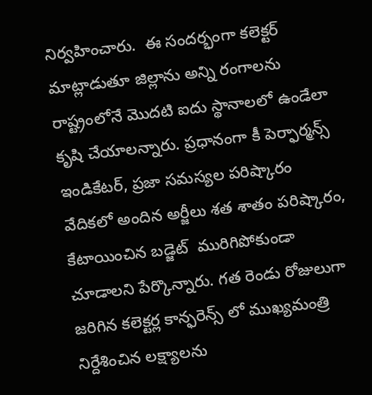నిర్వహించారు.  ఈ సందర్భంగా కలెక్టర్ మాట్లాడుతూ జిల్లాను అన్ని రంగాలను రాష్ట్రంలోనే మొదటి ఐదు స్థానాలలో ఉండేలా కృషి చేయాలన్నారు. ప్రధానంగా కీ పెర్ఫార్మన్స్ ఇండికేటర్, ప్రజా సమస్యల పరిష్కారం వేదికలో అందిన అర్జీలు శత శాతం పరిష్కారం,  కేటాయించిన బడ్జెట్  మురిగిపోకుండా చూడాలని పేర్కొన్నారు. గత రెండు రోజులుగా జరిగిన కలెక్టర్ల కాన్ఫరెన్స్ లో ముఖ్యమంత్రి నిర్దేశించిన లక్ష్యాలను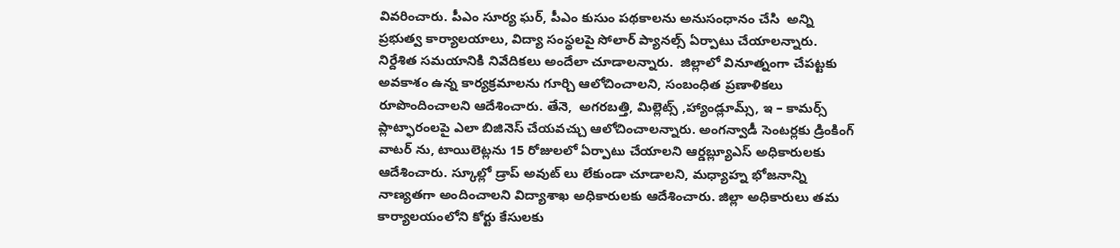వివరించారు. పీఎం సూర్య ఘర్, పీఎం కుసుం పథకాలను అనుసంధానం చేసి  అన్ని ప్రభుత్వ కార్యాలయాలు, విద్యా సంస్థలపై సోలార్ ప్యానల్స్ ఏర్పాటు చేయాలన్నారు. నిర్దేశిత సమయానికి నివేదికలు అందేలా చూడాలన్నారు.  జిల్లాలో వినూత్నంగా చేపట్టకు అవకాశం ఉన్న కార్యక్రమాలను గూర్చి ఆలోచించాలని, సంబంధిత ప్రణాళికలు రూపొందించాలని ఆదేశించారు. తేనె,  అగరబత్తి, మిల్లెట్స్ ,హ్యాండ్లూమ్స్, ఇ – కామర్స్ ప్లాట్ఫారంలపై ఎలా బిజినెస్ చేయవచ్చు ఆలోచించాలన్నారు. అంగన్వాడీ సెంటర్లకు డ్రింకింగ్ వాటర్ ను, టాయిలెట్లను 15 రోజులలో ఏర్పాటు చేయాలని ఆర్డబ్ల్యూఎస్ అధికారులకు ఆదేశించారు. స్కూల్లో డ్రాప్ అవుట్ లు లేకుండా చూడాలని, మధ్యాహ్న భోజనాన్ని నాణ్యతగా అందించాలని విద్యాశాఖ అధికారులకు ఆదేశించారు. జిల్లా అధికారులు తమ కార్యాలయంలోని కోర్టు కేసులకు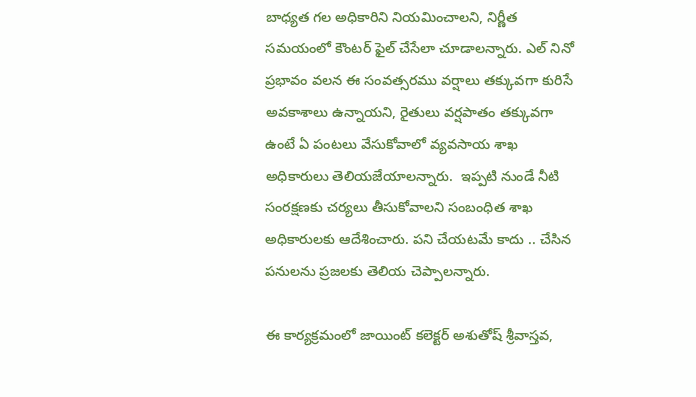బాధ్యత గల అధికారిని నియమించాలని, నిర్ణీత సమయంలో కౌంటర్ ఫైల్ చేసేలా చూడాలన్నారు. ఎల్ నినో ప్రభావం వలన ఈ సంవత్సరము వర్షాలు తక్కువగా కురిసే అవకాశాలు ఉన్నాయని, రైతులు వర్షపాతం తక్కువగా ఉంటే ఏ పంటలు వేసుకోవాలో వ్యవసాయ శాఖ అధికారులు తెలియజేయాలన్నారు.  ఇప్పటి నుండే నీటి సంరక్షణకు చర్యలు తీసుకోవాలని సంబంధిత శాఖ అధికారులకు ఆదేశించారు. పని చేయటమే కాదు .. చేసిన పనులను ప్రజలకు తెలియ చెప్పాలన్నారు.

ఈ కార్యక్రమంలో జాయింట్ కలెక్టర్ అశుతోష్ శ్రీవాస్తవ,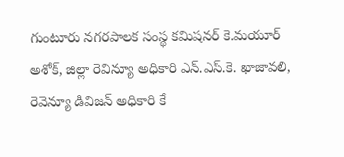గుంటూరు నగరపాలక సంస్థ కమిషనర్ కె.మయూర్ అశోక్, జిల్లా రెవిన్యూ అధికారి ఎన్.ఎస్.కె. ఖాజావలి, రెవెన్యూ డివిజన్ అధికారి కే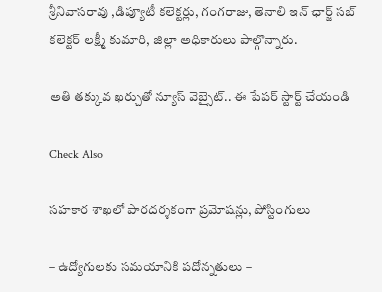శ్రీనివాసరావు ,డిప్యూటీ కలెక్టర్లు, గంగరాజు, తెనాలి ఇన్ ఛార్జ్ సబ్ కలెక్టర్ లక్ష్మీ కుమారి, జిల్లా అధికారులు పాల్గొన్నారు.

అతి తక్కువ ఖర్చుతో న్యూస్ వెబ్సైట్.. ఈ పేపర్ స్టార్ట్ చేయండి

Check Also

సహకార శాఖలో పారదర్శకంగా ప్రమోషన్లు, పోస్టింగులు

– ఉద్యోగులకు సమయానికి పదోన్నతులు –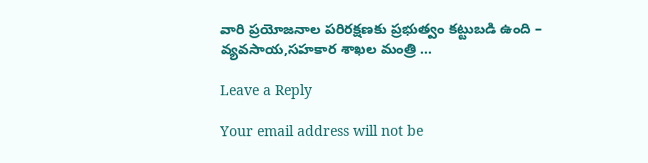వారి ప్రయోజనాల పరిరక్షణకు ప్రభుత్వం కట్టుబడి ఉంది – వ్యవసాయ,సహకార శాఖల మంత్రి …

Leave a Reply

Your email address will not be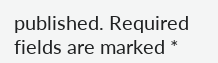published. Required fields are marked *